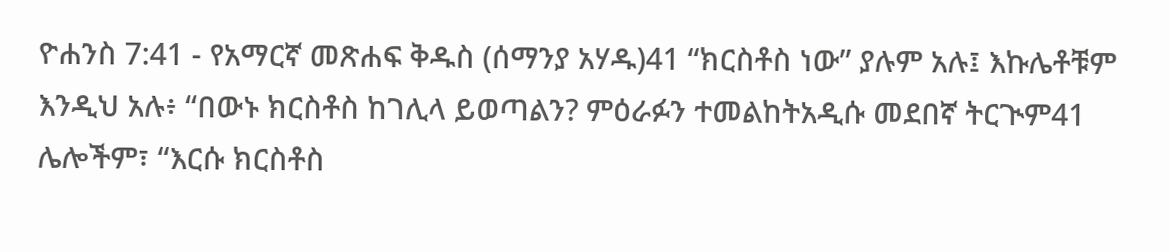ዮሐንስ 7:41 - የአማርኛ መጽሐፍ ቅዱስ (ሰማንያ አሃዱ)41 “ክርስቶስ ነው” ያሉም አሉ፤ እኩሌቶቹም እንዲህ አሉ፥ “በውኑ ክርስቶስ ከገሊላ ይወጣልን? ምዕራፉን ተመልከትአዲሱ መደበኛ ትርጒም41 ሌሎችም፣ “እርሱ ክርስቶስ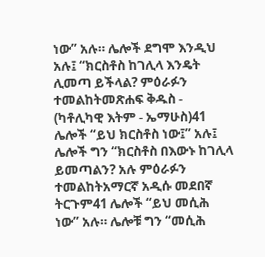ነው” አሉ። ሌሎች ደግሞ እንዲህ አሉ፤ “ክርስቶስ ከገሊላ እንዴት ሊመጣ ይችላል? ምዕራፉን ተመልከትመጽሐፍ ቅዱስ - (ካቶሊካዊ እትም - ኤማሁስ)41 ሌሎች “ይህ ክርስቶስ ነው፤” አሉ፤ ሌሎች ግን “ክርስቶስ በእውኑ ከገሊላ ይመጣልን? አሉ ምዕራፉን ተመልከትአማርኛ አዲሱ መደበኛ ትርጉም41 ሌሎች “ይህ መሲሕ ነው” አሉ። ሌሎቹ ግን “መሲሕ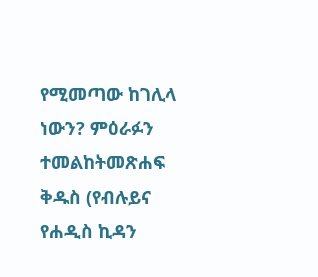የሚመጣው ከገሊላ ነውን? ምዕራፉን ተመልከትመጽሐፍ ቅዱስ (የብሉይና የሐዲስ ኪዳን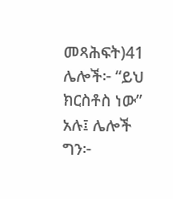መጻሕፍት)41 ሌሎች፦ “ይህ ክርስቶስ ነው” አሉ፤ ሌሎች ግን፦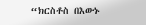“ክርስቶስ በእውኑ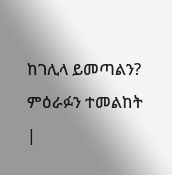ከገሊላ ይመጣልን? ምዕራፉን ተመልከት |